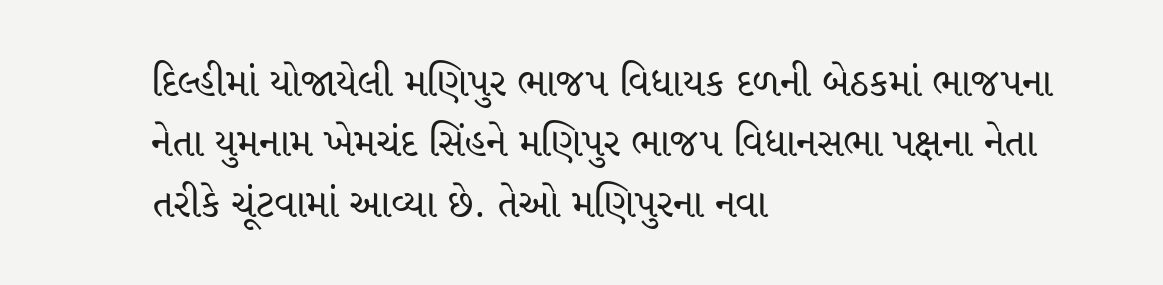દિલ્હીમાં યોજાયેલી મણિપુર ભાજપ વિધાયક દળની બેઠકમાં ભાજપના નેતા યુમનામ ખેમચંદ સિંહને મણિપુર ભાજપ વિધાનસભા પક્ષના નેતા તરીકે ચૂંટવામાં આવ્યા છે. તેઓ મણિપુરના નવા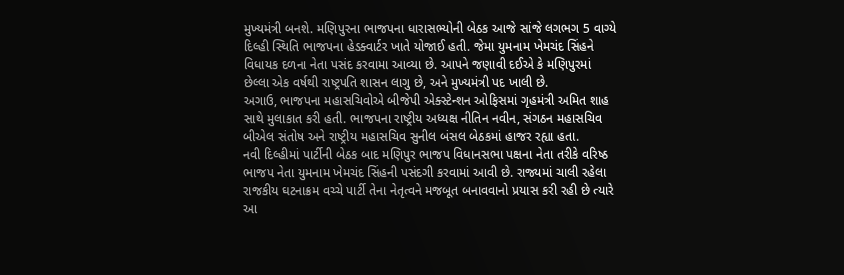મુખ્યમંત્રી બનશે. મણિપુરના ભાજપના ધારાસભ્યોની બેઠક આજે સાંજે લગભગ 5 વાગ્યે દિલ્હી સ્થિતિ ભાજપના હેડક્વાર્ટર ખાતે યોજાઈ હતી. જેમા યુમનામ ખેમચંદ સિંહને વિધાયક દળના નેતા પસંદ કરવામા આવ્યા છે. આપને જણાવી દઈએ કે મણિપુરમાં છેલ્લા એક વર્ષથી રાષ્ટ્રપતિ શાસન લાગુ છે, અને મુખ્યમંત્રી પદ ખાલી છે.
અગાઉ, ભાજપના મહાસચિવોએ બીજેપી એક્સ્ટેન્શન ઓફિસમાં ગૃહમંત્રી અમિત શાહ સાથે મુલાકાત કરી હતી. ભાજપના રાષ્ટ્રીય અધ્યક્ષ નીતિન નવીન, સંગઠન મહાસચિવ બીએલ સંતોષ અને રાષ્ટ્રીય મહાસચિવ સુનીલ બંસલ બેઠકમાં હાજર રહ્યા હતા.
નવી દિલ્હીમાં પાર્ટીની બેઠક બાદ મણિપુર ભાજપ વિધાનસભા પક્ષના નેતા તરીકે વરિષ્ઠ ભાજપ નેતા યુમનામ ખેમચંદ સિંહની પસંદગી કરવામાં આવી છે. રાજ્યમાં ચાલી રહેલા રાજકીય ઘટનાક્રમ વચ્ચે પાર્ટી તેના નેતૃત્વને મજબૂત બનાવવાનો પ્રયાસ કરી રહી છે ત્યારે આ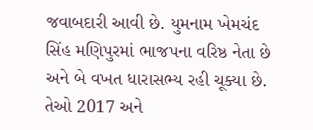જવાબદારી આવી છે. યુમનામ ખેમચંદ સિંહ મણિપુરમાં ભાજપના વરિષ્ઠ નેતા છે અને બે વખત ધારાસભ્ય રહી ચૂક્યા છે. તેઓ 2017 અને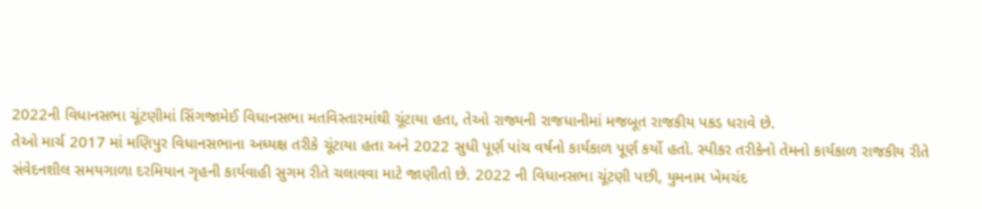2022ની વિધાનસભા ચૂંટણીમાં સિંગજામેઈ વિધાનસભા મતવિસ્તારમાંથી ચૂંટાયા હતા, તેઓ રાજ્યની રાજધાનીમાં મજબૂત રાજકીય પકડ ધરાવે છે.
તેઓ માર્ચ 2017 માં મણિપુર વિધાનસભાના અધ્યક્ષ તરીકે ચૂંટાયા હતા અને 2022 સુધી પૂર્ણ પાંચ વર્ષનો કાર્યકાળ પૂર્ણ કર્યો હતો. સ્પીકર તરીકેનો તેમનો કાર્યકાળ રાજકીય રીતે સંવેદનશીલ સમયગાળા દરમિયાન ગૃહની કાર્યવાહી સુગમ રીતે ચલાવવા માટે જાણીતો છે. 2022 ની વિધાનસભા ચૂંટણી પછી, યુમનામ ખેમચંદ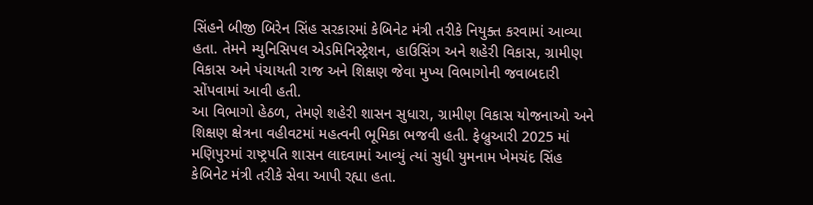સિંહને બીજી બિરેન સિંહ સરકારમાં કેબિનેટ મંત્રી તરીકે નિયુક્ત કરવામાં આવ્યા હતા. તેમને મ્યુનિસિપલ એડમિનિસ્ટ્રેશન, હાઉસિંગ અને શહેરી વિકાસ, ગ્રામીણ વિકાસ અને પંચાયતી રાજ અને શિક્ષણ જેવા મુખ્ય વિભાગોની જવાબદારી સોંપવામાં આવી હતી.
આ વિભાગો હેઠળ, તેમણે શહેરી શાસન સુધારા, ગ્રામીણ વિકાસ યોજનાઓ અને શિક્ષણ ક્ષેત્રના વહીવટમાં મહત્વની ભૂમિકા ભજવી હતી. ફેબ્રુઆરી 2025 માં મણિપુરમાં રાષ્ટ્રપતિ શાસન લાદવામાં આવ્યું ત્યાં સુધી યુમનામ ખેમચંદ સિંહ કેબિનેટ મંત્રી તરીકે સેવા આપી રહ્યા હતા.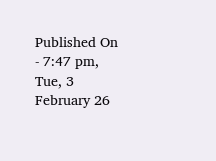Published On - 7:47 pm, Tue, 3 February 26